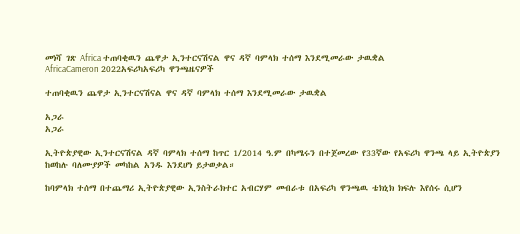መነሻ ገጽ Africa ተጠባቂዉን ጨዋታ ኢንተርናሽናል ዋና ዳኛ ባምላክ ተሰማ እንደሚመራው ታዉቋል
AfricaCameron 2022አፍሪካአፍሪካ ዋንጫዜናዎች

ተጠባቂዉን ጨዋታ ኢንተርናሽናል ዋና ዳኛ ባምላክ ተሰማ እንደሚመራው ታዉቋል

አጋራ
አጋራ

ኢትዮጵያዊው ኢንተርናሽናል ዳኛ ባምላክ ተሰማ ከጥር 1/2014 ዓ.ም በካሜሩን በተጀመረው የ33ኛው የአፍሪካ ዋንጫ ላይ ኢትዮጵያን ከወከሉ ባለሙያዎች መካከል አንዱ እንደሆነ ይታወቃል።

ከባምላክ ተሰማ በተጨማሪ ኢትዮጵያዊው ኢንስትራክተር አብርሃም መብራቱ በአፍሪካ ዋንጫዉ ቴክኒክ ክፍሉ እየሰሩ ሲሆን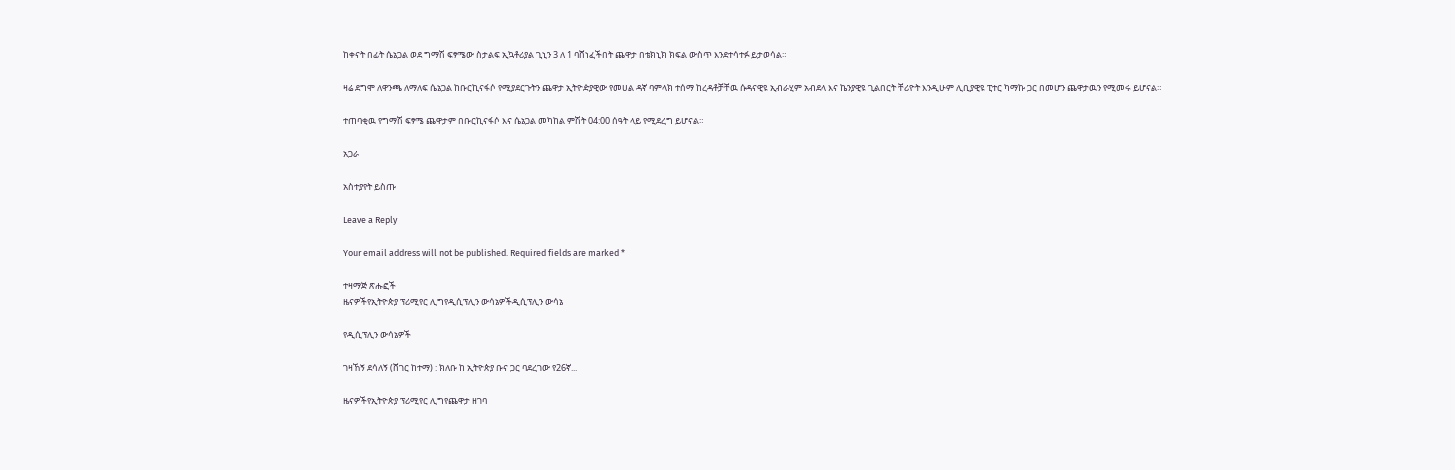ከቀናት በፊት ሴኔጋል ወደ ግማሽ ፍፃሜው ስታልፍ ኢኳቶሪያል ጊኒን 3 ለ 1 ባሸነፈችበት ጨዋታ በቴክኒክ ክፍል ውስጥ እንደተሳተፉ ይታወሳል።

ዛሬ ደግሞ ለዋንጫ ለማለፍ ሴኔጋል ከቡርኪናፋሶ የሚያደርጉትን ጨዋታ ኢትዮዽያዊው የመሀል ዳኛ ባምላክ ተሰማ ከረዳቶቻቸዉ ሱዳናዊዩ ኢብራሂም አብደላ እና ኬንያዊዩ ጊልበርት ቸሪዮት እንዲሁም ሊቢያዊዩ ፒተር ካማኩ ጋር በመሆን ጨዋታዉን የሚመሩ ይሆናል።

ተጠባቂዉ የግማሽ ፍፃሜ ጨዋታም በቡርኪናፋሶ እና ሴኔጋል መካከል ምሽት 04:00 ሰዓት ላይ የሚደረግ ይሆናል።

አጋራ

አስተያየት ይስጡ

Leave a Reply

Your email address will not be published. Required fields are marked *

ተዛማጅ ጽሑፎች
ዜናዎችየኢትዮጵያ ፕሪሚየር ሊግየዲሲፕሊን ውሳኔዎችዲሲፕሊን ውሳኔ

የዲሲፕሊን ውሳኔዎች

ገዛኸኝ ደሳለኝ (ሸገር ከተማ) : ክለቡ ከ ኢትዮጵያ ቡና ጋር ባደረገው የ26ኛ...

ዜናዎችየኢትዮጵያ ፕሪሚየር ሊግየጨዋታ ዘገባ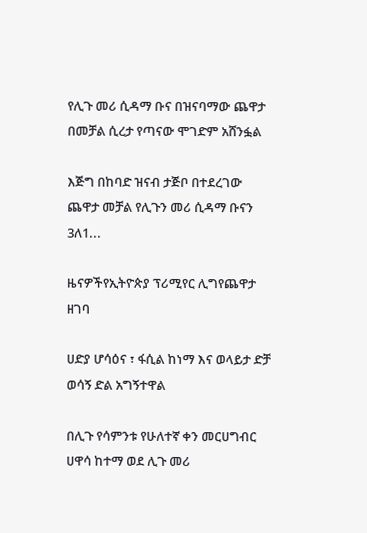የሊጉ መሪ ሲዳማ ቡና በዝናባማው ጨዋታ በመቻል ሲረታ የጣናው ሞገድም አሸንፏል

እጅግ በከባድ ዝናብ ታጅቦ በተደረገው ጨዋታ መቻል የሊጉን መሪ ሲዳማ ቡናን 3ለ1...

ዜናዎችየኢትዮጵያ ፕሪሚየር ሊግየጨዋታ ዘገባ

ሀድያ ሆሳዕና ፣ ፋሲል ከነማ እና ወላይታ ድቻ ወሳኝ ድል አግኝተዋል

በሊጉ የሳምንቱ የሁለተኛ ቀን መርሀግብር ሀዋሳ ከተማ ወደ ሊጉ መሪ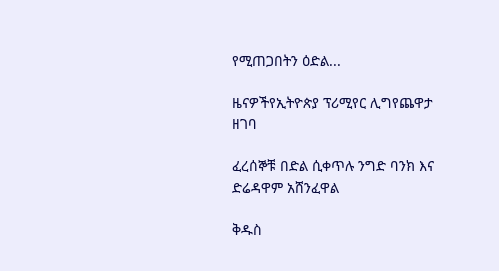የሚጠጋበትን ዕድል...

ዜናዎችየኢትዮጵያ ፕሪሚየር ሊግየጨዋታ ዘገባ

ፈረሰኞቹ በድል ሲቀጥሉ ንግድ ባንክ እና ድሬዳዋም አሸንፈዋል

ቅዱስ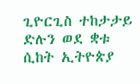ጊዮርጊስ ተከታታይ ድሉን ወደ ቋቱ ሲከት ኢትዮጵያ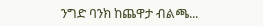ንግድ ባንክ ከጨዋታ ብልጫ...